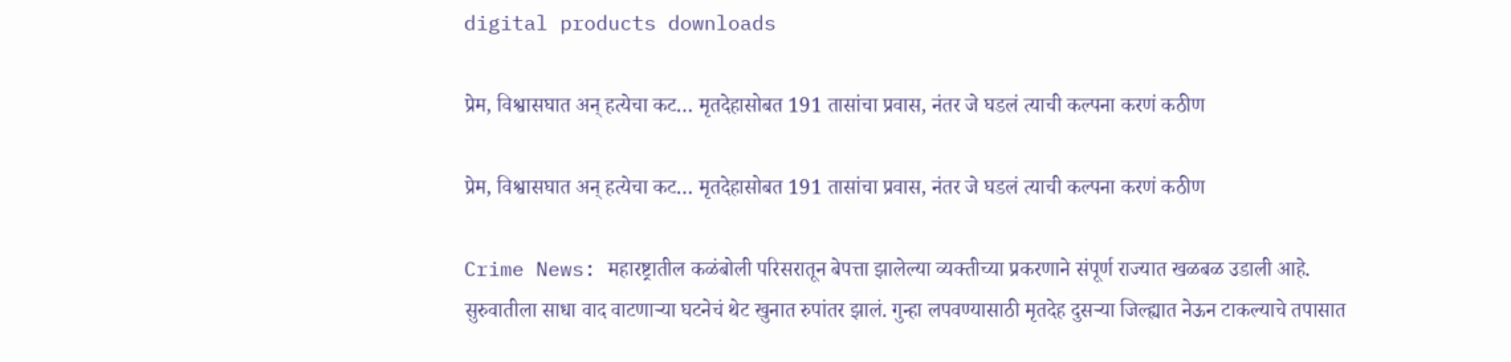digital products downloads

प्रेम, विश्वासघात अन् हत्येचा कट… मृतदेहासोबत 191 तासांचा प्रवास, नंतर जे घडलं त्याची कल्पना करणं कठीण

प्रेम, विश्वासघात अन् हत्येचा कट… मृतदेहासोबत 191 तासांचा प्रवास, नंतर जे घडलं त्याची कल्पना करणं कठीण

Crime News: महारष्ट्रातील कळंबोली परिसरातून बेपत्ता झालेल्या व्यक्तीच्या प्रकरणाने संपूर्ण राज्यात खळबळ उडाली आहे. सुरुवातीला साधा वाद वाटणाऱ्या घटनेचं थेट खुनात रुपांतर झालं. गुन्हा लपवण्यासाठी मृतदेह दुसऱ्या जिल्ह्यात नेऊन टाकल्याचे तपासात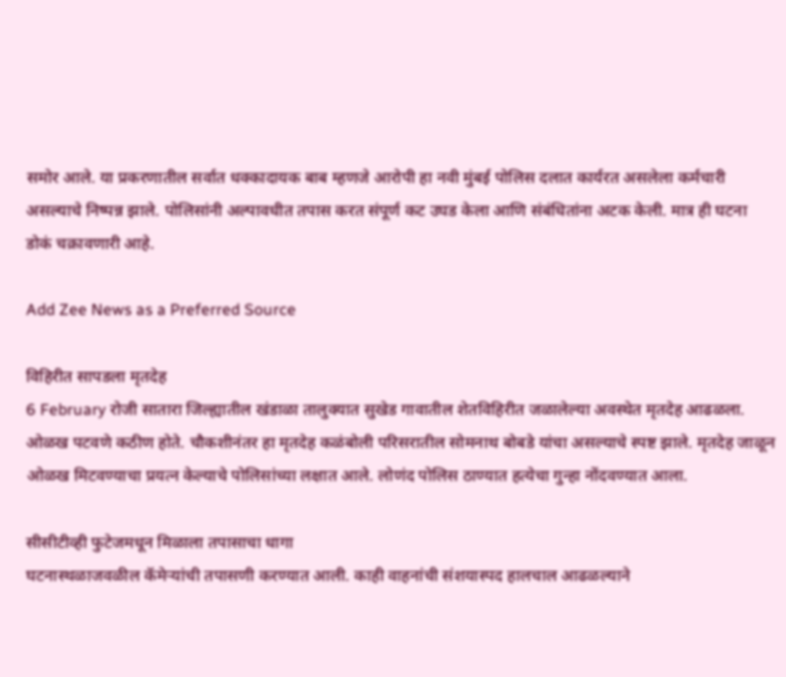समोर आले. या प्रकरणातील सर्वात धक्कादायक बाब म्हणजे आरोपी हा नवी मुंबई पोलिस दलात कार्यरत असलेला कर्मचारी असल्याचे निष्पन्न झाले. पोलिसांनी अल्पावधीत तपास करत संपूर्ण कट उघड केला आणि संबंधितांना अटक केली. मात्र ही घटना डोकं चक्रावणारी आहे.

Add Zee News as a Preferred Source

विहिरीत सापडला मृतदेह
6 February रोजी सातारा जिल्ह्यातील खंडाळा तालुक्यात सुखेड गावातील शेतविहिरीत जळालेल्या अवस्थेत मृतदेह आढळला. ओळख पटवणे कठीण होते. चौकशीनंतर हा मृतदेह कळंबोली परिसरातील सोमनाथ बोबडे यांचा असल्याचे स्पष्ट झाले. मृतदेह जाळून ओळख मिटवण्याचा प्रयत्न केल्याचे पोलिसांच्या लक्षात आले. लोणंद पोलिस ठाण्यात हत्येचा गुन्हा नोंदवण्यात आला.

सीसीटीव्ही फुटेजमधून मिळाला तपासाचा धागा
घटनास्थळाजवळील कॅमेऱ्यांची तपासणी करण्यात आली. काही वाहनांची संशयास्पद हालचाल आढळल्याने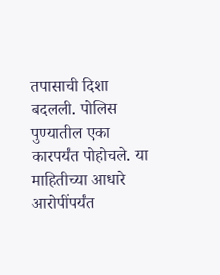तपासाची दिशा बदलली. पोलिस पुण्यातील एका कारपर्यंत पोहोचले. या माहितीच्या आधारे आरोपींपर्यंत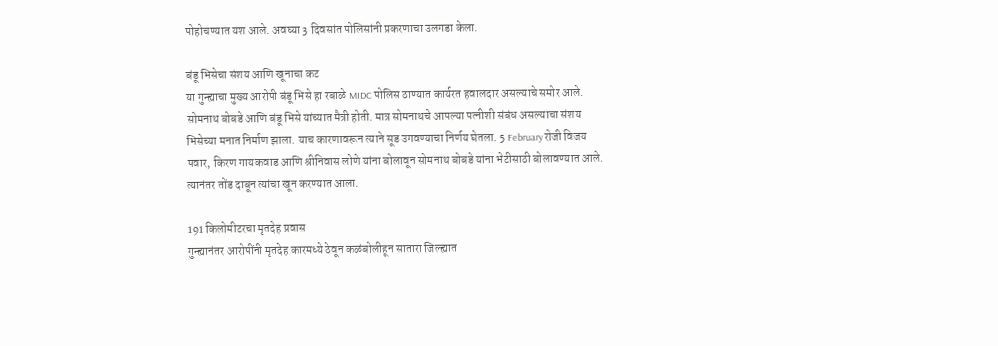पोहोचण्यात यश आले. अवघ्या 3 दिवसांत पोलिसांनी प्रकरणाचा उलगडा केला.

बंडू भिसेचा संशय आणि खूनाचा कट
या गुन्ह्याचा मुख्य आरोपी बंडू भिसे हा रबाळे MIDC पोलिस ठाण्यात कार्यरत हवालदार असल्याचे समोर आले. सोमनाथ बोबडे आणि बंडू भिसे यांच्यात मैत्री होती. मात्र सोमनाथचे आपल्या पत्नीशी संबंध असल्याचा संशय भिसेच्या मनात निर्माण झाला. याच कारणावरून त्याने सूड उगवण्याचा निर्णय घेतला. 5 February रोजी विजय पवार, किरण गायकवाड आणि श्रीनिवास लोणे यांना बोलावून सोमनाथ बोबडे यांना भेटीसाठी बोलावण्यात आले. त्यानंतर तोंड दाबून त्यांचा खून करण्यात आला.

191 किलोमीटरचा मृतदेह प्रवास
गुन्ह्यानंतर आरोपींनी मृतदेह कारमध्ये ठेवून कळंबोलीहून सातारा जिल्ह्यात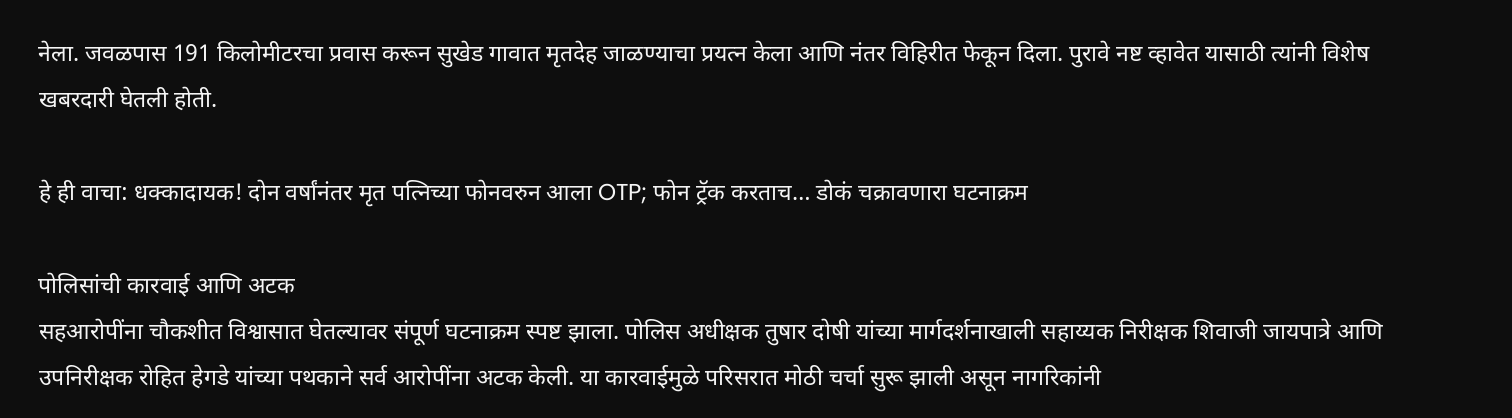नेला. जवळपास 191 किलोमीटरचा प्रवास करून सुखेड गावात मृतदेह जाळण्याचा प्रयत्न केला आणि नंतर विहिरीत फेकून दिला. पुरावे नष्ट व्हावेत यासाठी त्यांनी विशेष खबरदारी घेतली होती.

हे ही वाचा: धक्कादायक! दोन वर्षांनंतर मृत पत्निच्या फोनवरुन आला OTP; फोन ट्रॅक करताच… डोकं चक्रावणारा घटनाक्रम

पोलिसांची कारवाई आणि अटक
सहआरोपींना चौकशीत विश्वासात घेतल्यावर संपूर्ण घटनाक्रम स्पष्ट झाला. पोलिस अधीक्षक तुषार दोषी यांच्या मार्गदर्शनाखाली सहाय्यक निरीक्षक शिवाजी जायपात्रे आणि उपनिरीक्षक रोहित हेगडे यांच्या पथकाने सर्व आरोपींना अटक केली. या कारवाईमुळे परिसरात मोठी चर्चा सुरू झाली असून नागरिकांनी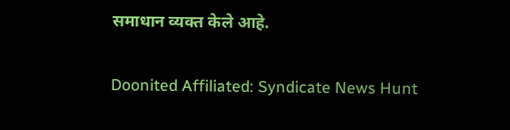समाधान व्यक्त केले आहे.

Doonited Affiliated: Syndicate News Hunt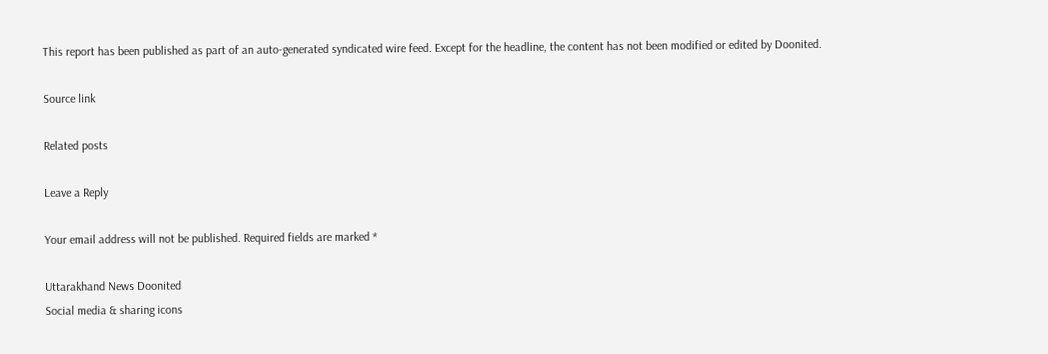This report has been published as part of an auto-generated syndicated wire feed. Except for the headline, the content has not been modified or edited by Doonited.

Source link

Related posts

Leave a Reply

Your email address will not be published. Required fields are marked *

Uttarakhand News Doonited
Social media & sharing icons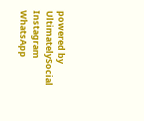powered by UltimatelySocial
Instagram
WhatsApp